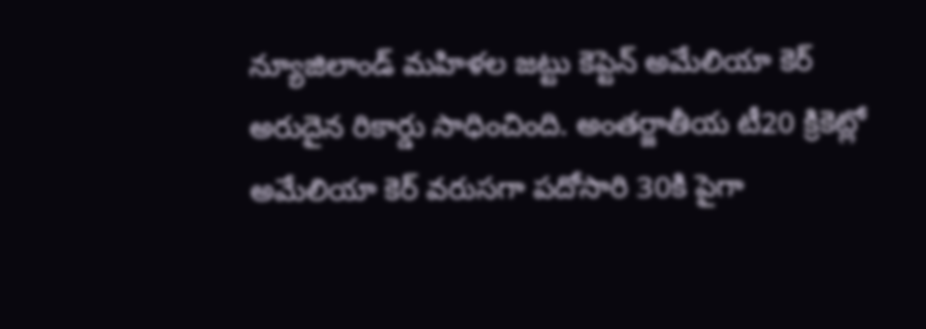న్యూజిలాండ్ మహిళల జట్టు కెప్టెన్ అమేలియా కెర్ అరుదైన రికార్డు సాధించింది. అంతర్జాతీయ టీ20 క్రికెట్లో అమేలియా కెర్ వరుసగా పదోసారి 30కి పైగా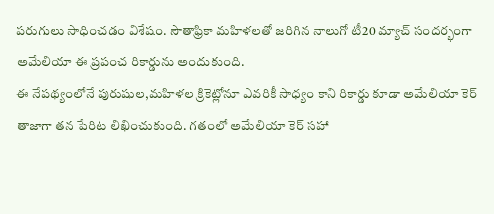పరుగులు సాధించడం విశేషం. సౌతాఫ్రికా మహిళలతో జరిగిన నాలుగో టీ20 మ్యాచ్ సందర్భంగా అమేలియా ఈ ప్రపంచ రికార్డును అందుకుంది.
ఈ నేపథ్యంలోనే పురుషుల,మహిళల క్రికెట్లోనూ ఎవరికీ సాధ్యం కాని రికార్డు కూడా అమేలియా కెర్ తాజాగా తన పేరిట లిఖించుకుంది. గతంలో అమేలియా కెర్ సహా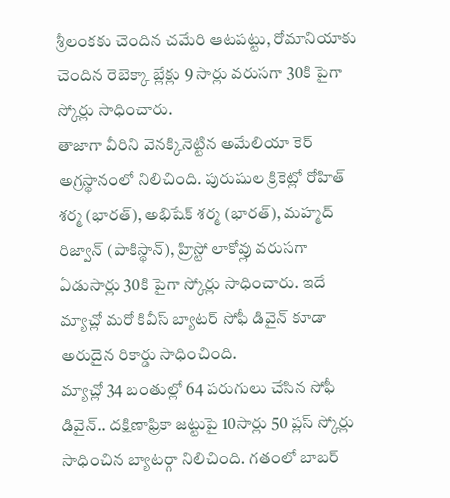శ్రీలంకకు చెందిన చమేరి ఆటపట్టు, రోమానియాకు చెందిన రెబెక్కా బ్లేక్లు 9 సార్లు వరుసగా 30కి పైగా స్కోర్లు సాధించారు.
తాజాగా వీరిని వెనక్కినెట్టిన అమేలియా కెర్ అగ్రస్థానంలో నిలిచింది. పురుషుల క్రికెట్లో రోహిత్ శర్మ (భారత్), అభిషేక్ శర్మ (భారత్), మహ్మద్ రిజ్వాన్ (పాకిస్థాన్), హ్రిస్టో లాకోవ్లు వరుసగా ఏడుసార్లు 30కి పైగా స్కోర్లు సాధించారు. ఇదే మ్యాచ్లో మరో కివీస్ బ్యాటర్ సోఫీ డివైన్ కూడా అరుదైన రికార్డు సాధించింది.
మ్యాచ్లో 34 బంతుల్లో 64 పరుగులు చేసిన సోఫీ డివైన్.. దక్షిణాఫ్రికా జట్టుపై 10సార్లు 50 ప్లస్ స్కోర్లు సాధించిన బ్యాటర్గా నిలిచింది. గతంలో బాబర్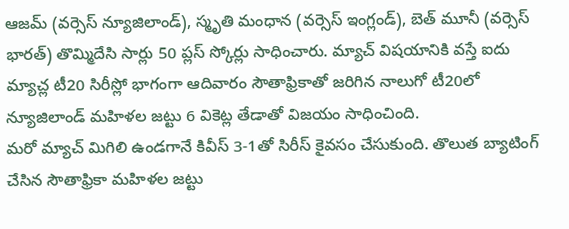ఆజమ్ (వర్సెస్ న్యూజిలాండ్), స్మృతి మంధాన (వర్సెస్ ఇంగ్లండ్), బెత్ మూనీ (వర్సెస్ భారత్) తొమ్మిదేసి సార్లు 50 ప్లస్ స్కోర్లు సాధించారు. మ్యాచ్ విషయానికి వస్తే ఐదు మ్యాచ్ల టీ20 సిరీస్లో భాగంగా ఆదివారం సౌతాఫ్రికాతో జరిగిన నాలుగో టీ20లో న్యూజిలాండ్ మహిళల జట్టు 6 వికెట్ల తేడాతో విజయం సాధించింది.
మరో మ్యాచ్ మిగిలి ఉండగానే కివీస్ 3-1తో సిరీస్ కైవసం చేసుకుంది. తొలుత బ్యాటింగ్ చేసిన సౌతాఫ్రికా మహిళల జట్టు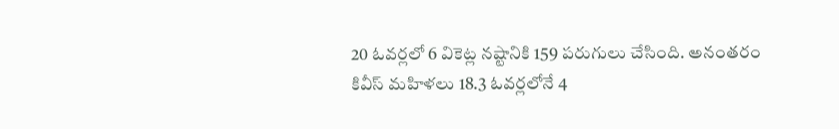20 ఓవర్లలో 6 వికెట్ల నష్టానికి 159 పరుగులు చేసింది. అనంతరం కివీస్ మహిళలు 18.3 ఓవర్లలోనే 4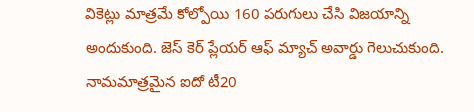వికెట్లు మాత్రమే కోల్పోయి 160 పరుగులు చేసి విజయాన్ని అందుకుంది. జెస్ కెర్ ప్లేయర్ ఆఫ్ మ్యాచ్ అవార్డు గెలుచుకుంది. నామమాత్రమైన ఐదో టీ20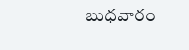బుధవారం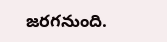జరగనుంది.